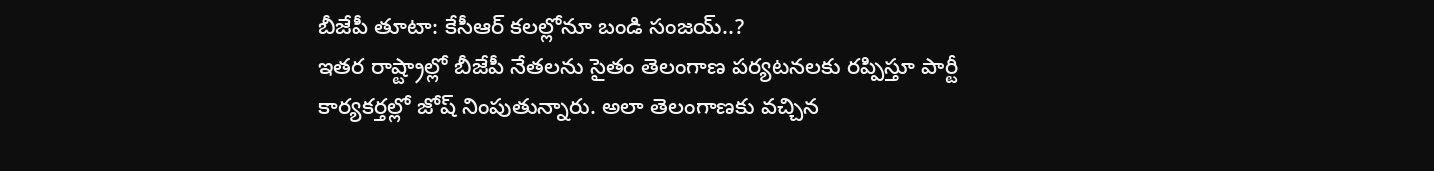బీజేపీ తూటా: కేసీఆర్ కలల్లోనూ బండి సంజయ్..?
ఇతర రాష్ట్రాల్లో బీజేపీ నేతలను సైతం తెలంగాణ పర్యటనలకు రప్పిస్తూ పార్టీ కార్యకర్తల్లో జోష్ నింపుతున్నారు. అలా తెలంగాణకు వచ్చిన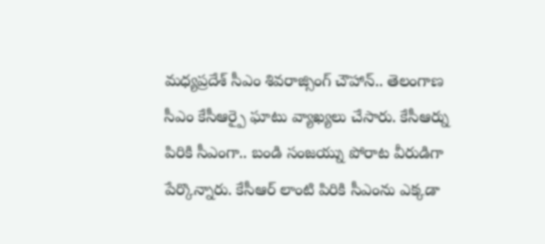మధ్యప్రదేశ్ సీఎం శివరాజ్సింగ్ చౌహాన్.. తెలంగాణ సీఎం కేసీఆర్పై ఘాటు వ్యాఖ్యలు చేసారు. కేసీఆర్ను పిరికి సీఎంగా.. బండి సంజయ్ను పోరాట వీరుడిగా పేర్కొన్నారు. కేసీఆర్ లాంటి పిరికి సీఎంను ఎక్కడా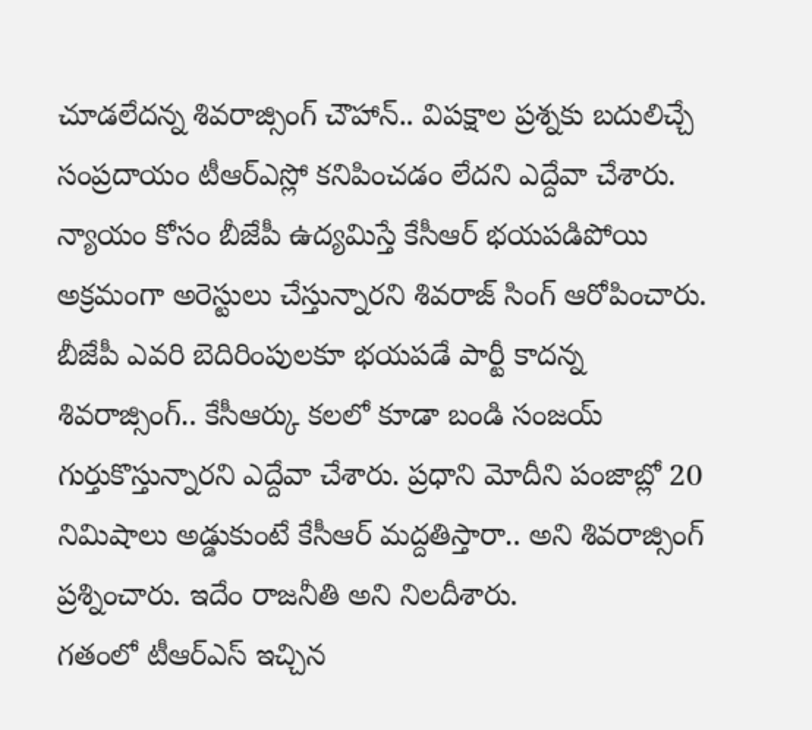చూడలేదన్న శివరాజ్సింగ్ చౌహాన్.. విపక్షాల ప్రశ్నకు బదులిచ్చే సంప్రదాయం టీఆర్ఎస్లో కనిపించడం లేదని ఎద్దేవా చేశారు.
న్యాయం కోసం బీజేపీ ఉద్యమిస్తే కేసీఆర్ భయపడిపోయి అక్రమంగా అరెస్టులు చేస్తున్నారని శివరాజ్ సింగ్ ఆరోపించారు. బీజేపీ ఎవరి బెదిరింపులకూ భయపడే పార్టీ కాదన్న శివరాజ్సింగ్.. కేసీఆర్కు కలలో కూడా బండి సంజయ్ గుర్తుకొస్తున్నారని ఎద్దేవా చేశారు. ప్రధాని మోదీని పంజాబ్లో 20 నిమిషాలు అడ్డుకుంటే కేసీఆర్ మద్దతిస్తారా.. అని శివరాజ్సింగ్ ప్రశ్నించారు. ఇదేం రాజనీతి అని నిలదీశారు.
గతంలో టీఆర్ఎస్ ఇచ్చిన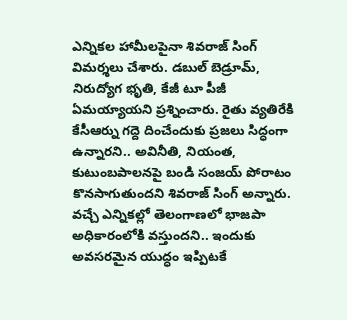ఎన్నికల హామీలపైనా శివరాజ్ సింగ్ విమర్శలు చేశారు. డబుల్ బెడ్రూమ్, నిరుద్యోగ భృతి, కేజీ టూ పీజీ ఏమయ్యాయని ప్రశ్నించారు. రైతు వ్యతిరేకి కేసీఆర్ను గద్దె దించేందుకు ప్రజలు సిద్ధంగా ఉన్నారని.. అవినీతి, నియంత, కుటుంబపాలనపై బండి సంజయ్ పోరాటం కొనసాగుతుందని శివరాజ్ సింగ్ అన్నారు. వచ్చే ఎన్నికల్లో తెలంగాణలో భాజపా అధికారంలోకి వస్తుందని.. ఇందుకు అవసరమైన యుద్ధం ఇప్పిటకే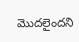మొదలైందని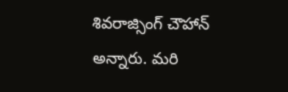శివరాజ్సింగ్ చౌహాన్ అన్నారు. మరి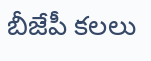బీజేపీ కలలు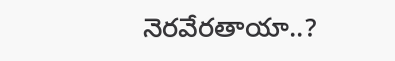నెరవేరతాయా..?